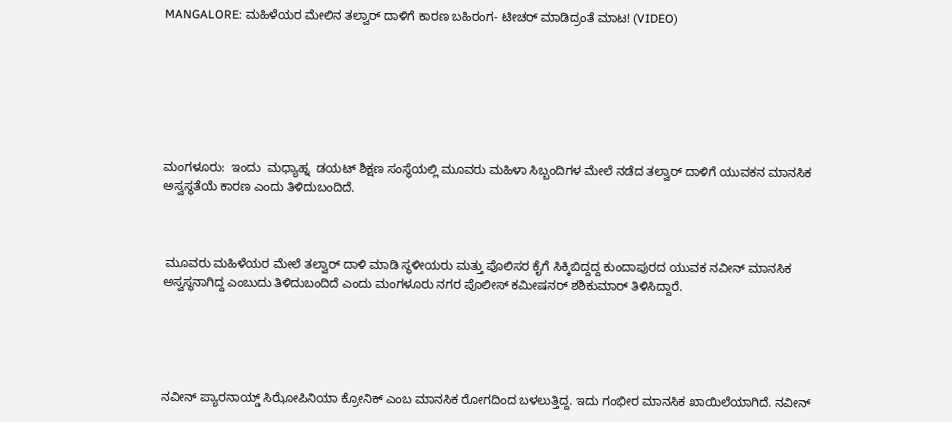MANGALORE: ಮಹಿಳೆಯರ ಮೇಲಿನ ತಲ್ವಾರ್ ದಾಳಿಗೆ ಕಾರಣ ಬಹಿರಂಗ- ಟೀಚರ್ ಮಾಡಿದ್ರಂತೆ ಮಾಟ! (VIDEO)







ಮಂಗಳೂರು:  ಇಂದು  ಮಧ್ಯಾಹ್ನ  ಡಯಟ್ ಶಿಕ್ಷಣ ಸಂಸ್ಥೆಯಲ್ಲಿ ಮೂವರು ಮಹಿಳಾ ಸಿಬ್ಬಂದಿಗಳ ಮೇಲೆ ನಡೆದ ತಲ್ವಾರ್ ದಾಳಿಗೆ ಯುವಕನ ಮಾನಸಿಕ ಅಸ್ವಸ್ಥತೆಯೆ ಕಾರಣ ಎಂದು ತಿಳಿದುಬಂದಿದೆ.



 ಮೂವರು ಮಹಿಳೆಯರ ಮೇಲೆ ತಲ್ವಾರ್ ದಾಳಿ ಮಾಡಿ ಸ್ಥಳೀಯರು ಮತ್ತು ಪೊಲಿಸರ ಕೈಗೆ ಸಿಕ್ಕಿಬಿದ್ದದ್ದ ಕುಂದಾಪುರದ ಯುವಕ ನವೀನ್ ಮಾನಸಿಕ ಅಸ್ವಸ್ಥನಾಗಿದ್ದ ಎಂಬುದು ತಿಳಿದುಬಂದಿದೆ ಎಂದು ಮಂಗಳೂರು ನಗರ ಪೊಲೀಸ್ ಕಮೀಷನರ್ ಶಶಿಕುಮಾರ್ ತಿಳಿಸಿದ್ದಾರೆ.





ನವೀನ್ ಪ್ಯಾರನಾಯ್ಡ್ ಸಿಝೋಪಿನಿಯಾ ಕ್ರೋನಿಕ್ ಎಂಬ ಮಾನಸಿಕ ರೋಗದಿಂದ ಬಳಲುತ್ತಿದ್ದ. ಇದು ಗಂಭೀರ ಮಾನಸಿಕ ಖಾಯಿಲೆಯಾಗಿದೆ. ನವೀನ್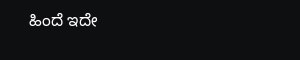ಹಿಂದೆ ಇದೇ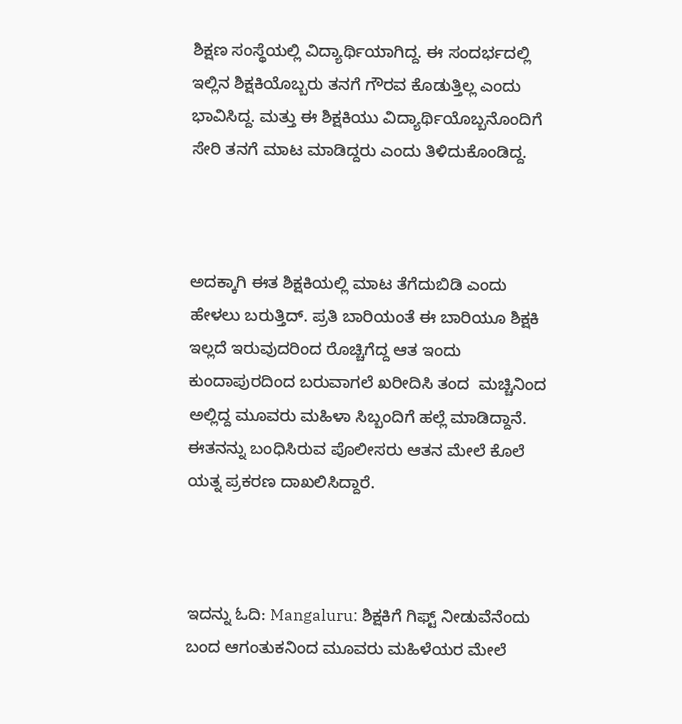ಶಿಕ್ಷಣ ಸಂಸ್ಥೆಯಲ್ಲಿ ವಿದ್ಯಾರ್ಥಿಯಾಗಿದ್ದ. ಈ ಸಂದರ್ಭದಲ್ಲಿ ಇಲ್ಲಿನ ಶಿಕ್ಷಕಿಯೊಬ್ಬರು ತನಗೆ ಗೌರವ ಕೊಡುತ್ತಿಲ್ಲ ಎಂದು ಭಾವಿಸಿದ್ದ. ಮತ್ತು ಈ ಶಿಕ್ಷಕಿಯು ವಿದ್ಯಾರ್ಥಿಯೊಬ್ಬನೊಂದಿಗೆ ಸೇರಿ ತನಗೆ ಮಾಟ ಮಾಡಿದ್ದರು ಎಂದು ತಿಳಿದುಕೊಂಡಿದ್ದ.



ಅದಕ್ಕಾಗಿ ಈತ ಶಿಕ್ಷಕಿಯಲ್ಲಿ ಮಾಟ ತೆಗೆದುಬಿಡಿ ಎಂದು ಹೇಳಲು ಬರುತ್ತಿದ್. ಪ್ರತಿ ಬಾರಿಯಂತೆ ಈ ಬಾರಿಯೂ ಶಿಕ್ಷಕಿ ಇಲ್ಲದೆ ಇರುವುದರಿಂದ ರೊಚ್ಚಿಗೆದ್ದ ಆತ ಇಂದು ಕುಂದಾಪುರದಿಂದ ಬರುವಾಗಲೆ ಖರೀದಿಸಿ ತಂದ  ಮಚ್ಚಿನಿಂದ ಅಲ್ಲಿದ್ದ ಮೂವರು ಮಹಿಳಾ ಸಿಬ್ಬಂದಿಗೆ ಹಲ್ಲೆ ಮಾಡಿದ್ದಾನೆ.  ಈತನನ್ನು ಬಂಧಿಸಿರುವ ಪೊಲೀಸರು ಆತನ ಮೇಲೆ ಕೊಲೆ ಯತ್ನ ಪ್ರಕರಣ ದಾಖಲಿಸಿದ್ದಾರೆ.



ಇದನ್ನು ಓದಿ: Mangaluru: ಶಿಕ್ಷಕಿಗೆ ಗಿಫ್ಟ್ ನೀಡುವೆನೆಂದು ಬಂದ‌ ಆಗಂತುಕನಿಂದ ಮೂವರು ಮಹಿಳೆಯರ ಮೇಲೆ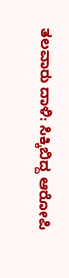ತಲವಾರು ದಾಳಿ: ಸಿಕ್ಕಿಬಿದ್ದ ಆರೋಪಿ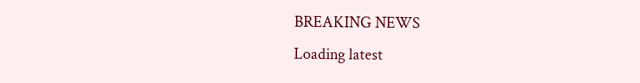BREAKING NEWS
Loading latest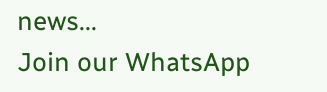news...
Join our WhatsApp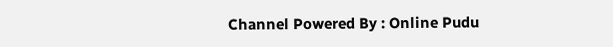Channel Powered By : Online Pudu